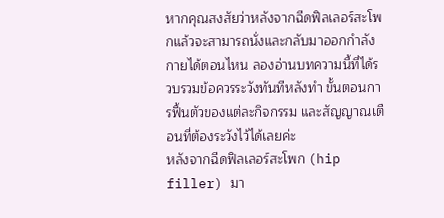หากคุณสงสัยว่าหลังจากฉีดฟิลเลอร์สะโพกแล้วจะสามารถนั่งและกลับมาออกกำลังกายได้ตอนไหน ลองอ่านบทความนี้ที่ได้รวบรวมข้อควรระวังทันทีหลังทำ ขั้นตอนการฟื้นตัวของแต่ละกิจกรรม และสัญญาณเตือนที่ต้องระวังไว้ได้เลยค่ะ
หลังจากฉีดฟิลเลอร์สะโพก (hip filler) มา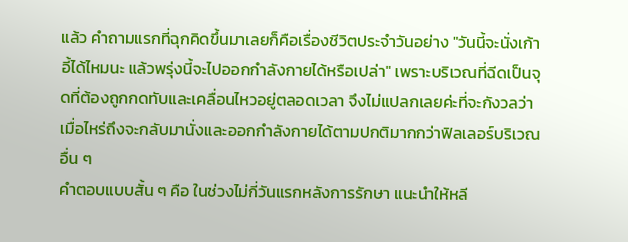แล้ว คำถามแรกที่ฉุกคิดขึ้นมาเลยก็คือเรื่องชีวิตประจำวันอย่าง "วันนี้จะนั่งเก้าอี้ได้ไหมนะ แล้วพรุ่งนี้จะไปออกกำลังกายได้หรือเปล่า" เพราะบริเวณที่ฉีดเป็นจุดที่ต้องถูกกดทับและเคลื่อนไหวอยู่ตลอดเวลา จึงไม่แปลกเลยค่ะที่จะกังวลว่าเมื่อไหร่ถึงจะกลับมานั่งและออกกำลังกายได้ตามปกติมากกว่าฟิลเลอร์บริเวณอื่น ๆ
คำตอบแบบสั้น ๆ คือ ในช่วงไม่กี่วันแรกหลังการรักษา แนะนำให้หลี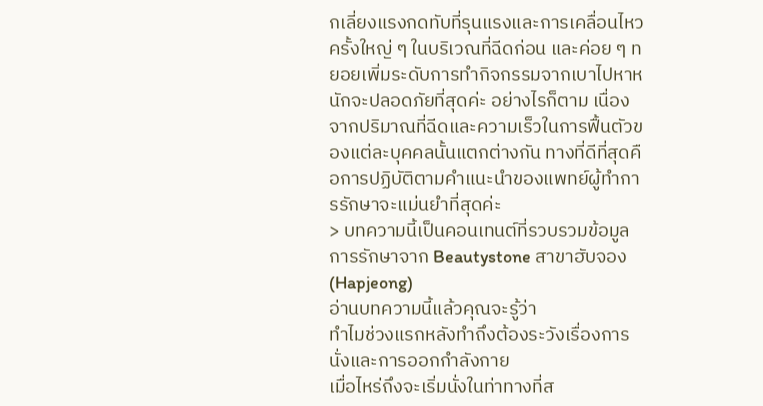กเลี่ยงแรงกดทับที่รุนแรงและการเคลื่อนไหวครั้งใหญ่ ๆ ในบริเวณที่ฉีดก่อน และค่อย ๆ ทยอยเพิ่มระดับการทำกิจกรรมจากเบาไปหาหนักจะปลอดภัยที่สุดค่ะ อย่างไรก็ตาม เนื่องจากปริมาณที่ฉีดและความเร็วในการฟื้นตัวของแต่ละบุคคลนั้นแตกต่างกัน ทางที่ดีที่สุดคือการปฏิบัติตามคำแนะนำของแพทย์ผู้ทำการรักษาจะแม่นยำที่สุดค่ะ
> บทความนี้เป็นคอนเทนต์ที่รวบรวมข้อมูลการรักษาจาก Beautystone สาขาฮับจอง (Hapjeong)
อ่านบทความนี้แล้วคุณจะรู้ว่า
ทำไมช่วงแรกหลังทำถึงต้องระวังเรื่องการนั่งและการออกกำลังกาย
เมื่อไหร่ถึงจะเริ่มนั่งในท่าทางที่ส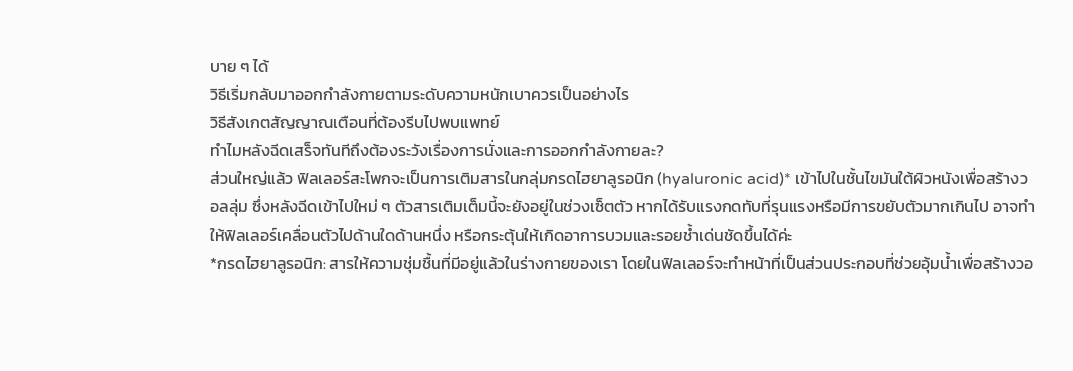บาย ๆ ได้
วิธีเริ่มกลับมาออกกำลังกายตามระดับความหนักเบาควรเป็นอย่างไร
วิธีสังเกตสัญญาณเตือนที่ต้องรีบไปพบแพทย์
ทำไมหลังฉีดเสร็จทันทีถึงต้องระวังเรื่องการนั่งและการออกกำลังกายละ?
ส่วนใหญ่แล้ว ฟิลเลอร์สะโพกจะเป็นการเติมสารในกลุ่มกรดไฮยาลูรอนิก (hyaluronic acid)* เข้าไปในชั้นไขมันใต้ผิวหนังเพื่อสร้างวอลลุ่ม ซึ่งหลังฉีดเข้าไปใหม่ ๆ ตัวสารเติมเต็มนี้จะยังอยู่ในช่วงเซ็ตตัว หากได้รับแรงกดทับที่รุนแรงหรือมีการขยับตัวมากเกินไป อาจทำให้ฟิลเลอร์เคลื่อนตัวไปด้านใดด้านหนึ่ง หรือกระตุ้นให้เกิดอาการบวมและรอยช้ำเด่นชัดขึ้นได้ค่ะ
*กรดไฮยาลูรอนิก: สารให้ความชุ่มชื้นที่มีอยู่แล้วในร่างกายของเรา โดยในฟิลเลอร์จะทำหน้าที่เป็นส่วนประกอบที่ช่วยอุ้มน้ำเพื่อสร้างวอ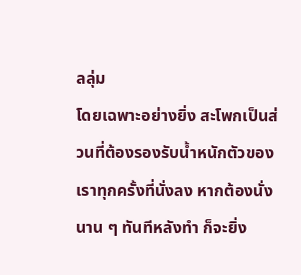ลลุ่ม
โดยเฉพาะอย่างยิ่ง สะโพกเป็นส่วนที่ต้องรองรับน้ำหนักตัวของเราทุกครั้งที่นั่งลง หากต้องนั่งนาน ๆ ทันทีหลังทำ ก็จะยิ่ง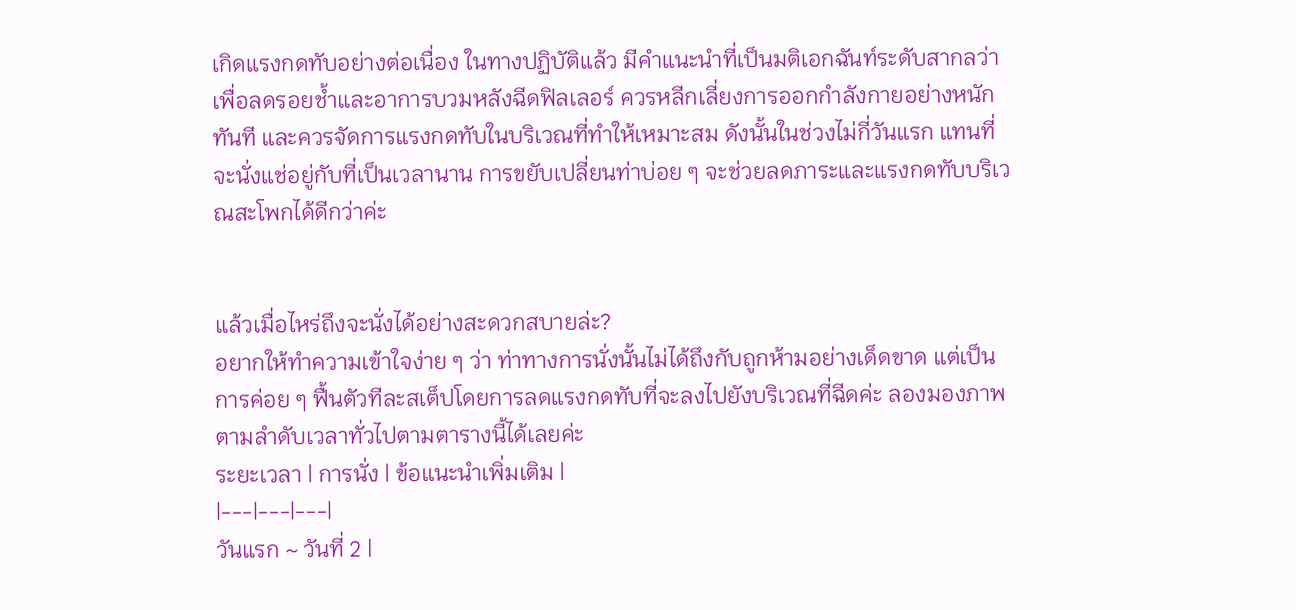เกิดแรงกดทับอย่างต่อเนื่อง ในทางปฏิบัติแล้ว มีคำแนะนำที่เป็นมติเอกฉันท์ระดับสากลว่า เพื่อลดรอยช้ำและอาการบวมหลังฉีดฟิลเลอร์ ควรหลีกเลี่ยงการออกกำลังกายอย่างหนักทันที และควรจัดการแรงกดทับในบริเวณที่ทำให้เหมาะสม ดังนั้นในช่วงไม่กี่วันแรก แทนที่จะนั่งแช่อยู่กับที่เป็นเวลานาน การขยับเปลี่ยนท่าบ่อย ๆ จะช่วยลดภาระและแรงกดทับบริเวณสะโพกได้ดีกว่าค่ะ


แล้วเมื่อไหร่ถึงจะนั่งได้อย่างสะดวกสบายล่ะ?
อยากให้ทำความเข้าใจง่าย ๆ ว่า ท่าทางการนั่งนั้นไม่ได้ถึงกับถูกห้ามอย่างเด็ดขาด แต่เป็นการค่อย ๆ ฟื้นตัวทีละสเต็ปโดยการลดแรงกดทับที่จะลงไปยังบริเวณที่ฉีดค่ะ ลองมองภาพตามลำดับเวลาทั่วไปตามตารางนี้ได้เลยค่ะ
ระยะเวลา | การนั่ง | ข้อแนะนำเพิ่มเติม |
|---|---|---|
วันแรก ~ วันที่ 2 |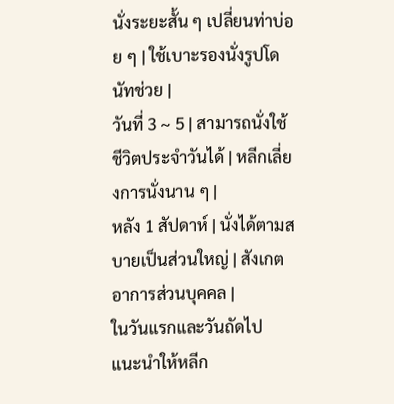นั่งระยะสั้น ๆ เปลี่ยนท่าบ่อย ๆ | ใช้เบาะรองนั่งรูปโดนัทช่วย |
วันที่ 3 ~ 5 | สามารถนั่งใช้ชีวิตประจำวันได้ | หลีกเลี่ยงการนั่งนาน ๆ |
หลัง 1 สัปดาห์ | นั่งได้ตามสบายเป็นส่วนใหญ่ | สังเกตอาการส่วนบุคคล |
ในวันแรกและวันถัดไป แนะนำให้หลีก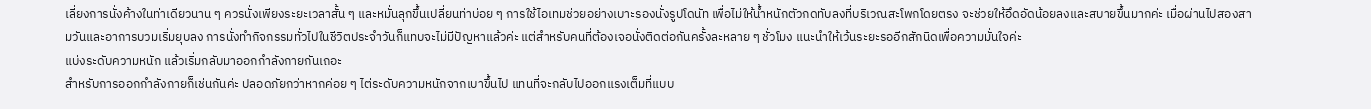เลี่ยงการนั่งค้างในท่าเดียวนาน ๆ ควรนั่งเพียงระยะเวลาสั้น ๆ และหมั่นลุกขึ้นเปลี่ยนท่าบ่อย ๆ การใช้ไอเทมช่วยอย่างเบาะรองนั่งรูปโดนัท เพื่อไม่ให้น้ำหนักตัวกดทับลงที่บริเวณสะโพกโดยตรง จะช่วยให้อึดอัดน้อยลงและสบายขึ้นมากค่ะ เมื่อผ่านไปสองสามวันและอาการบวมเริ่มยุบลง การนั่งทำกิจกรรมทั่วไปในชีวิตประจำวันก็แทบจะไม่มีปัญหาแล้วค่ะ แต่สำหรับคนที่ต้องเจอนั่งติดต่อกันครั้งละหลาย ๆ ชั่วโมง แนะนำให้เว้นระยะรออีกสักนิดเพื่อความมั่นใจค่ะ
แบ่งระดับความหนัก แล้วเริ่มกลับมาออกกำลังกายกันเถอะ
สำหรับการออกกำลังกายก็เช่นกันค่ะ ปลอดภัยกว่าหากค่อย ๆ ไต่ระดับความหนักจากเบาขึ้นไป แทนที่จะกลับไปออกแรงเต็มที่แบบ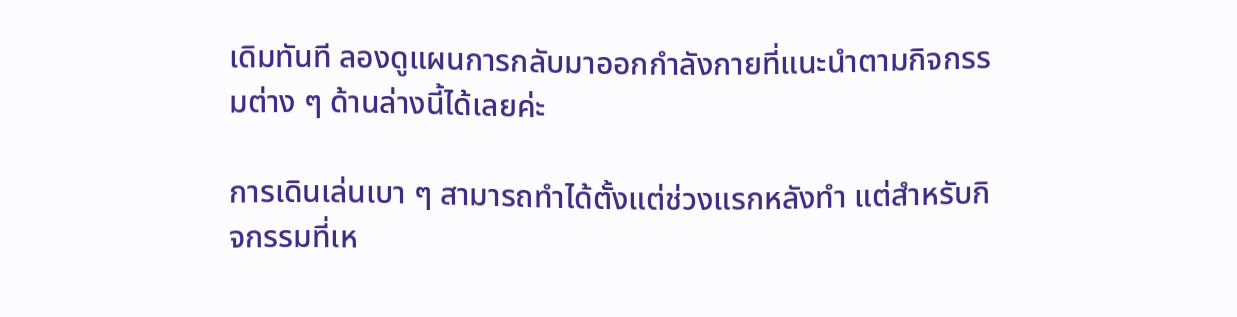เดิมทันที ลองดูแผนการกลับมาออกกำลังกายที่แนะนำตามกิจกรรมต่าง ๆ ด้านล่างนี้ได้เลยค่ะ

การเดินเล่นเบา ๆ สามารถทำได้ตั้งแต่ช่วงแรกหลังทำ แต่สำหรับกิจกรรมที่เห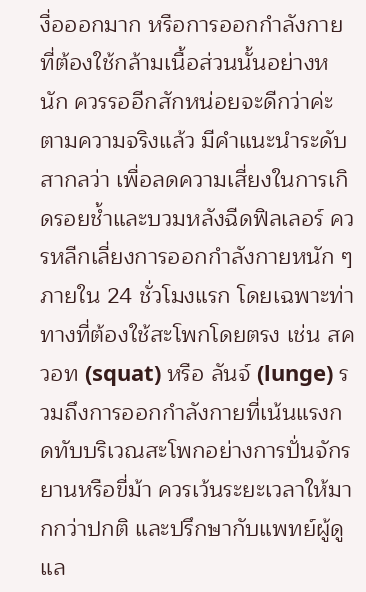งื่อออกมาก หรือการออกกำลังกายที่ต้องใช้กล้ามเนื้อส่วนนั้นอย่างหนัก ควรรออีกสักหน่อยจะดีกว่าค่ะ ตามความจริงแล้ว มีคำแนะนำระดับสากลว่า เพื่อลดความเสี่ยงในการเกิดรอยช้ำและบวมหลังฉีดฟิลเลอร์ ควรหลีกเลี่ยงการออกกำลังกายหนัก ๆ ภายใน 24 ชั่วโมงแรก โดยเฉพาะท่าทางที่ต้องใช้สะโพกโดยตรง เช่น สควอท (squat) หรือ ลันจ์ (lunge) รวมถึงการออกกำลังกายที่เน้นแรงกดทับบริเวณสะโพกอย่างการปั่นจักรยานหรือขี่ม้า ควรเว้นระยะเวลาให้มากกว่าปกติ และปรึกษากับแพทย์ผู้ดูแล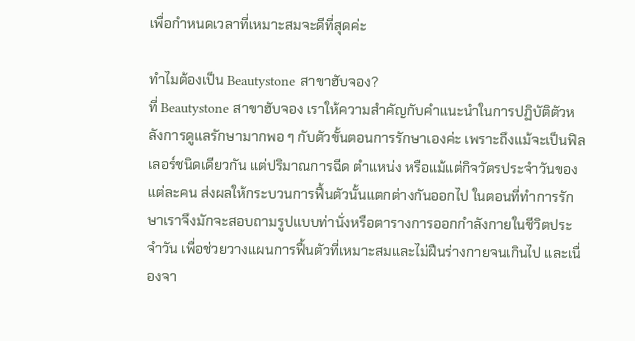เพื่อกำหนดเวลาที่เหมาะสมจะดีที่สุดค่ะ

ทำไมต้องเป็น Beautystone สาขาฮับจอง?
ที่ Beautystone สาขาฮับจอง เราให้ความสำคัญกับคำแนะนำในการปฏิบัติตัวหลังการดูแลรักษามากพอ ๆ กับตัวขั้นตอนการรักษาเองค่ะ เพราะถึงแม้จะเป็นฟิลเลอร์ชนิดเดียวกัน แต่ปริมาณการฉีด ตำแหน่ง หรือแม้แต่กิจวัตรประจำวันของแต่ละคน ส่งผลให้กระบวนการฟื้นตัวนั้นแตกต่างกันออกไป ในตอนที่ทำการรักษาเราจึงมักจะสอบถามรูปแบบท่านั่งหรือตารางการออกกำลังกายในชีวิตประจำวัน เพื่อช่วยวางแผนการฟื้นตัวที่เหมาะสมและไม่ฝืนร่างกายจนเกินไป และเนื่องจา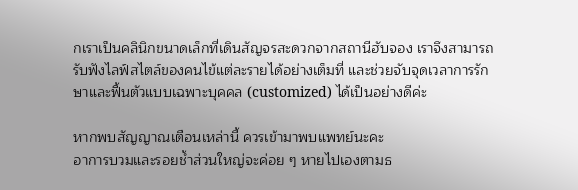กเราเป็นคลินิกขนาดเล็กที่เดินสัญจรสะดวกจากสถานีฮับจอง เราจึงสามารถรับฟังไลฟ์สไตล์ของคนไข้แต่ละรายได้อย่างเต็มที่ และช่วยจับจุดเวลาการรักษาและฟื้นตัวแบบเฉพาะบุคคล (customized) ได้เป็นอย่างดีค่ะ

หากพบสัญญาณเตือนเหล่านี้ ควรเข้ามาพบแพทย์นะคะ
อาการบวมและรอยช้ำส่วนใหญ่จะค่อย ๆ หายไปเองตามธ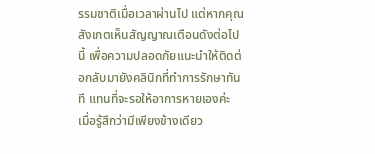รรมชาติเมื่อเวลาผ่านไป แต่หากคุณสังเกตเห็นสัญญาณเตือนดังต่อไปนี้ เพื่อความปลอดภัยแนะนำให้ติดต่อกลับมายังคลินิกที่ทำการรักษาทันที แทนที่จะรอให้อาการหายเองค่ะ
เมื่อรู้สึกว่ามีเพียงข้างเดียว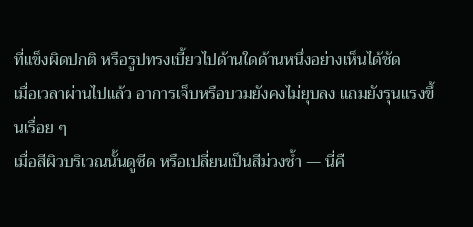ที่แข็งผิดปกติ หรือรูปทรงเบี้ยวไปด้านใดด้านหนึ่งอย่างเห็นได้ชัด
เมื่อเวลาผ่านไปแล้ว อาการเจ็บหรือบวมยังคงไม่ยุบลง แถมยังรุนแรงขึ้นเรื่อย ๆ
เมื่อสีผิวบริเวณนั้นดูซีด หรือเปลี่ยนเป็นสีม่วงช้ำ — นี่คื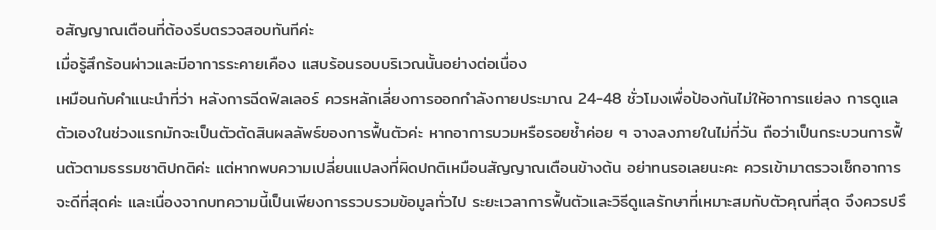อสัญญาณเตือนที่ต้องรีบตรวจสอบทันทีค่ะ
เมื่อรู้สึกร้อนผ่าวและมีอาการระคายเคือง แสบร้อนรอบบริเวณนั้นอย่างต่อเนื่อง
เหมือนกับคำแนะนำที่ว่า หลังการฉีดฟิลเลอร์ ควรหลักเลี่ยงการออกกำลังกายประมาณ 24-48 ชั่วโมงเพื่อป้องกันไม่ให้อาการแย่ลง การดูแลตัวเองในช่วงแรกมักจะเป็นตัวตัดสินผลลัพธ์ของการฟื้นตัวค่ะ หากอาการบวมหรือรอยช้ำค่อย ๆ จางลงภายในไม่กี่วัน ถือว่าเป็นกระบวนการฟื้นตัวตามธรรมชาติปกติค่ะ แต่หากพบความเปลี่ยนแปลงที่ผิดปกติเหมือนสัญญาณเตือนข้างต้น อย่าทนรอเลยนะคะ ควรเข้ามาตรวจเช็กอาการจะดีที่สุดค่ะ และเนื่องจากบทความนี้เป็นเพียงการรวบรวมข้อมูลทั่วไป ระยะเวลาการฟื้นตัวและวิธีดูแลรักษาที่เหมาะสมกับตัวคุณที่สุด จึงควรปรึ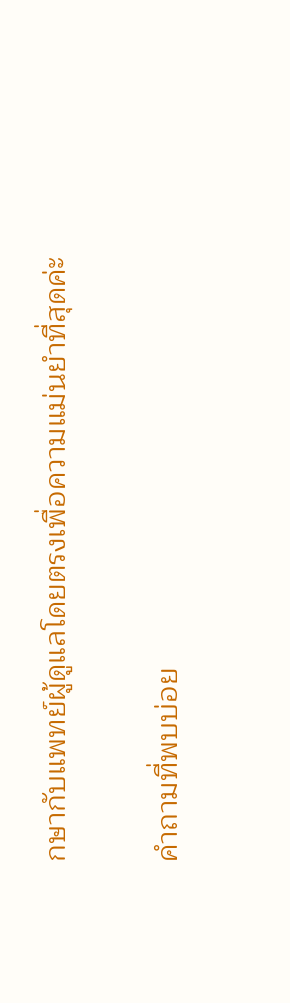กษากับแพทย์ผู้ดูแลโดยตรงเพื่อความแม่นยำที่สุดค่ะ

คำถามที่พบบ่อย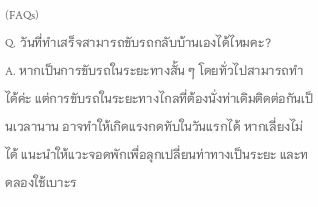(FAQs)
Q. วันที่ทำเสร็จสามารถขับรถกลับบ้านเองได้ไหมคะ?
A. หากเป็นการขับรถในระยะทางสั้น ๆ โดยทั่วไปสามารถทำได้ค่ะ แต่การขับรถในระยะทางไกลที่ต้องนั่งท่าเดิมติดต่อกันเป็นเวลานาน อาจทำให้เกิดแรงกดทับในวันแรกได้ หากเลี่ยงไม่ได้ แนะนำให้แวะจอดพักเพื่อลุกเปลี่ยนท่าทางเป็นระยะ และทดลองใช้เบาะร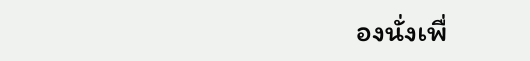องนั่งเพื่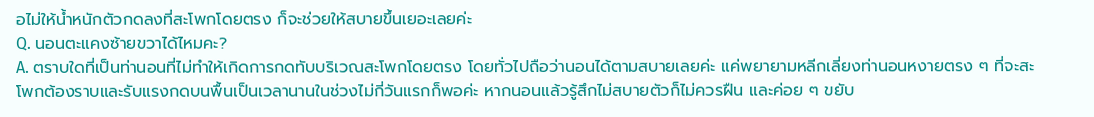อไม่ให้น้ำหนักตัวกดลงที่สะโพกโดยตรง ก็จะช่วยให้สบายขึ้นเยอะเลยค่ะ
Q. นอนตะแคงซ้ายขวาได้ไหมคะ?
A. ตราบใดที่เป็นท่านอนที่ไม่ทำให้เกิดการกดทับบริเวณสะโพกโดยตรง โดยทั่วไปถือว่านอนได้ตามสบายเลยค่ะ แค่พยายามหลีกเลี่ยงท่านอนหงายตรง ๆ ที่จะสะโพกต้องราบและรับแรงกดบนพื้นเป็นเวลานานในช่วงไม่กี่วันแรกก็พอค่ะ หากนอนแล้วรู้สึกไม่สบายตัวก็ไม่ควรฝืน และค่อย ๆ ขยับ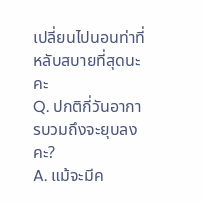เปลี่ยนไปนอนท่าที่หลับสบายที่สุดนะคะ
Q. ปกติกี่วันอาการบวมถึงจะยุบลงคะ?
A. แม้จะมีค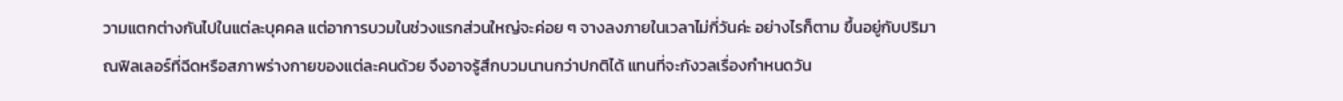วามแตกต่างกันไปในแต่ละบุคคล แต่อาการบวมในช่วงแรกส่วนใหญ่จะค่อย ๆ จางลงภายในเวลาไม่กี่วันค่ะ อย่างไรก็ตาม ขึ้นอยู่กับปริมาณฟิลเลอร์ที่ฉีดหรือสภาพร่างกายของแต่ละคนด้วย จึงอาจรู้สึกบวมนานกว่าปกติได้ แทนที่จะกังวลเรื่องกำหนดวัน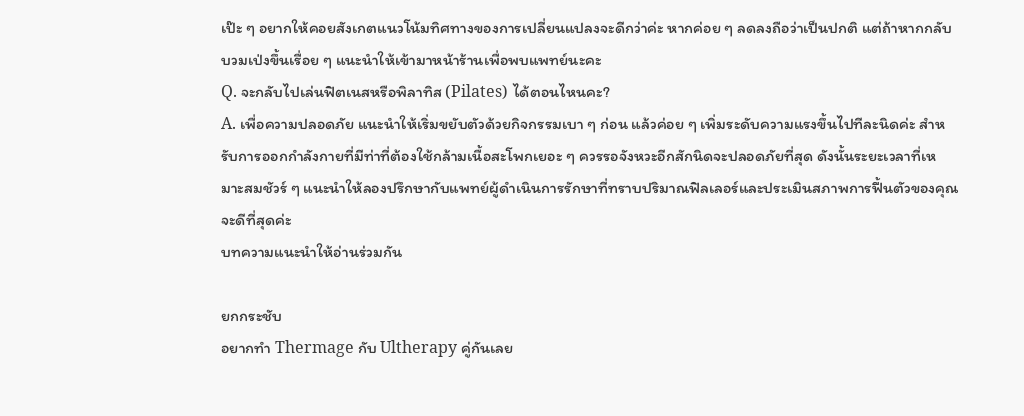เป๊ะ ๆ อยากให้คอยสังเกตแนวโน้มทิศทางของการเปลี่ยนแปลงจะดีกว่าค่ะ หากค่อย ๆ ลดลงถือว่าเป็นปกติ แต่ถ้าหากกลับบวมเป่งขึ้นเรื่อย ๆ แนะนำให้เข้ามาหน้าร้านเพื่อพบแพทย์นะคะ
Q. จะกลับไปเล่นฟิตเนสหรือพิลาทิส (Pilates) ได้ตอนไหนคะ?
A. เพื่อความปลอดภัย แนะนำให้เริ่มขยับตัวด้วยกิจกรรมเบา ๆ ก่อน แล้วค่อย ๆ เพิ่มระดับความแรงขึ้นไปทีละนิดค่ะ สำหรับการออกกำลังกายที่มีท่าที่ต้องใช้กล้ามเนื้อสะโพกเยอะ ๆ ควรรอจังหวะอีกสักนิดจะปลอดภัยที่สุด ดังนั้นระยะเวลาที่เหมาะสมชัวร์ ๆ แนะนำให้ลองปรึกษากับแพทย์ผู้ดำเนินการรักษาที่ทราบปริมาณฟิลเลอร์และประเมินสภาพการฟื้นตัวของคุณจะดีที่สุดค่ะ
บทความแนะนำให้อ่านร่วมกัน

ยกกระชับ
อยากทำ Thermage กับ Ultherapy คู่กันเลย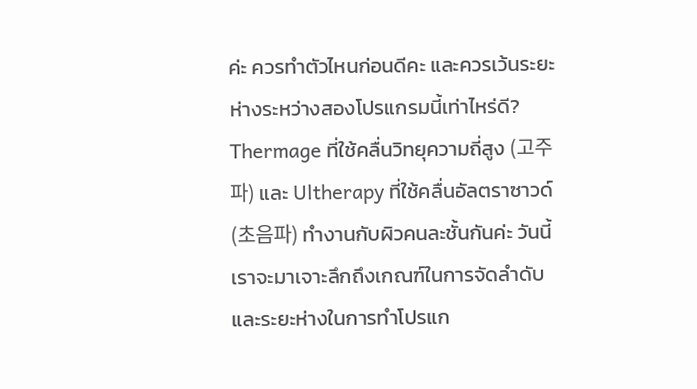ค่ะ ควรทำตัวไหนก่อนดีคะ และควรเว้นระยะห่างระหว่างสองโปรแกรมนี้เท่าไหร่ดี?
Thermage ที่ใช้คลื่นวิทยุความถี่สูง (고주파) และ Ultherapy ที่ใช้คลื่นอัลตราซาวด์ (초음파) ทำงานกับผิวคนละชั้นกันค่ะ วันนี้เราจะมาเจาะลึกถึงเกณฑ์ในการจัดลำดับและระยะห่างในการทำโปรแก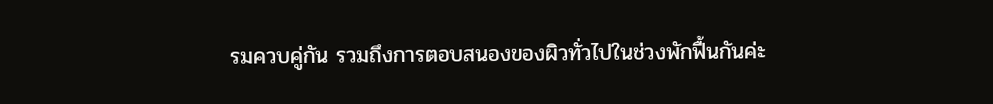รมควบคู่กัน รวมถึงการตอบสนองของผิวทั่วไปในช่วงพักฟื้นกันค่ะ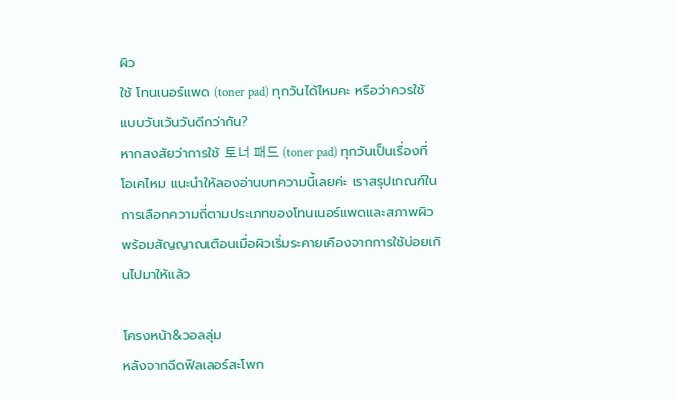ผิว
ใช้ โทนเนอร์แพด (toner pad) ทุกวันได้ไหมคะ หรือว่าควรใช้แบบวันเว้นวันดีกว่ากัน?
หากสงสัยว่าการใช้ 토너 패드 (toner pad) ทุกวันเป็นเรื่องที่โอเคไหม แนะนำให้ลองอ่านบทความนี้เลยค่ะ เราสรุปเกณฑ์ในการเลือกความถี่ตามประเภทของโทนเนอร์แพดและสภาพผิว พร้อมสัญญาณเตือนเมื่อผิวเริ่มระคายเคืองจากการใช้บ่อยเกินไปมาให้แล้ว

โครงหน้า&วอลลุ่ม
หลังจากฉีดฟิลเลอร์สะโพก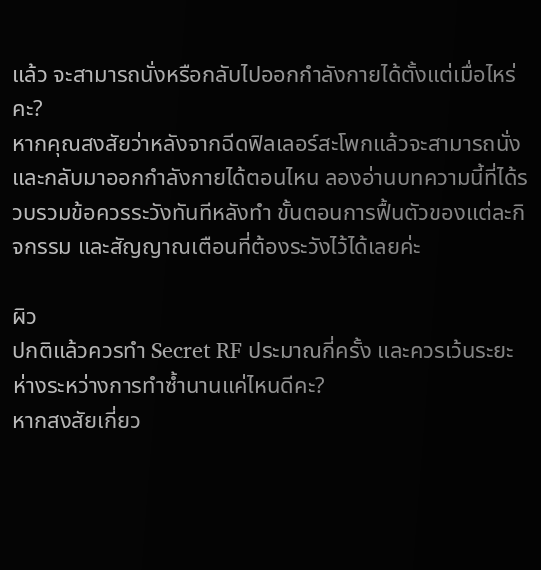แล้ว จะสามารถนั่งหรือกลับไปออกกำลังกายได้ตั้งแต่เมื่อไหร่คะ?
หากคุณสงสัยว่าหลังจากฉีดฟิลเลอร์สะโพกแล้วจะสามารถนั่งและกลับมาออกกำลังกายได้ตอนไหน ลองอ่านบทความนี้ที่ได้รวบรวมข้อควรระวังทันทีหลังทำ ขั้นตอนการฟื้นตัวของแต่ละกิจกรรม และสัญญาณเตือนที่ต้องระวังไว้ได้เลยค่ะ

ผิว
ปกติแล้วควรทำ Secret RF ประมาณกี่ครั้ง และควรเว้นระยะห่างระหว่างการทำซ้ำนานแค่ไหนดีคะ?
หากสงสัยเกี่ยว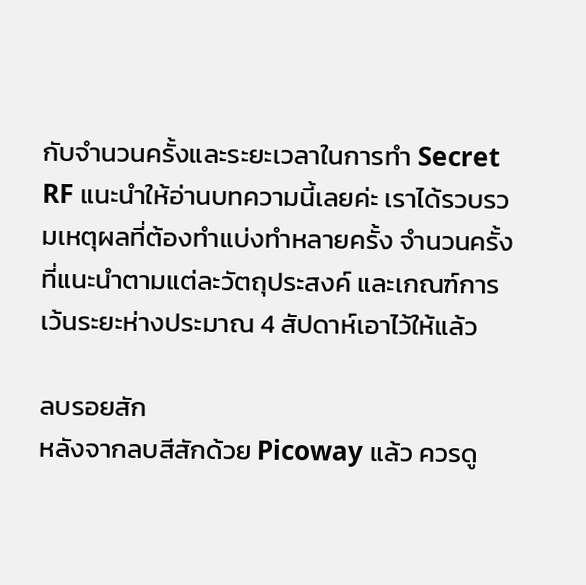กับจำนวนครั้งและระยะเวลาในการทำ Secret RF แนะนำให้อ่านบทความนี้เลยค่ะ เราได้รวบรวมเหตุผลที่ต้องทำแบ่งทำหลายครั้ง จำนวนครั้งที่แนะนำตามแต่ละวัตถุประสงค์ และเกณฑ์การเว้นระยะห่างประมาณ 4 สัปดาห์เอาไว้ให้แล้ว

ลบรอยสัก
หลังจากลบสีสักด้วย Picoway แล้ว ควรดู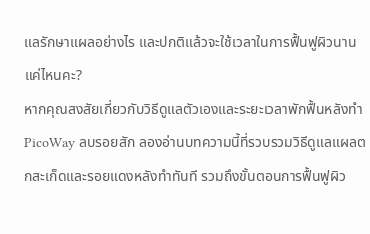แลรักษาแผลอย่างไร และปกติแล้วจะใช้เวลาในการฟื้นฟูผิวนานแค่ไหนคะ?
หากคุณสงสัยเกี่ยวกับวิธีดูแลตัวเองและระยะเวลาพักฟื้นหลังทำ PicoWay ลบรอยสัก ลองอ่านบทความนี้ที่รวบรวมวิธีดูแลแผลตกสะเก็ดและรอยแดงหลังทำทันที รวมถึงขั้นตอนการฟื้นฟูผิว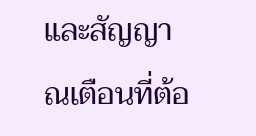และสัญญาณเตือนที่ต้อ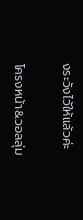งระวังไว้ให้แล้วค่ะ

โครงหน้า&วอลลุ่ม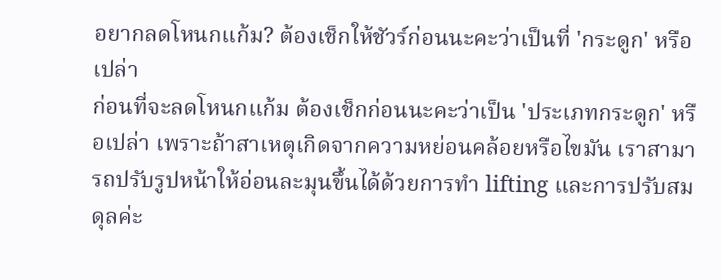อยากลดโหนกแก้ม? ต้องเช็กให้ชัวร์ก่อนนะคะว่าเป็นที่ 'กระดูก' หรือเปล่า
ก่อนที่จะลดโหนกแก้ม ต้องเช็กก่อนนะคะว่าเป็น 'ประเภทกระดูก' หรือเปล่า เพราะถ้าสาเหตุเกิดจากความหย่อนคล้อยหรือไขมัน เราสามารถปรับรูปหน้าให้อ่อนละมุนขึ้นได้ด้วยการทำ lifting และการปรับสมดุลค่ะ